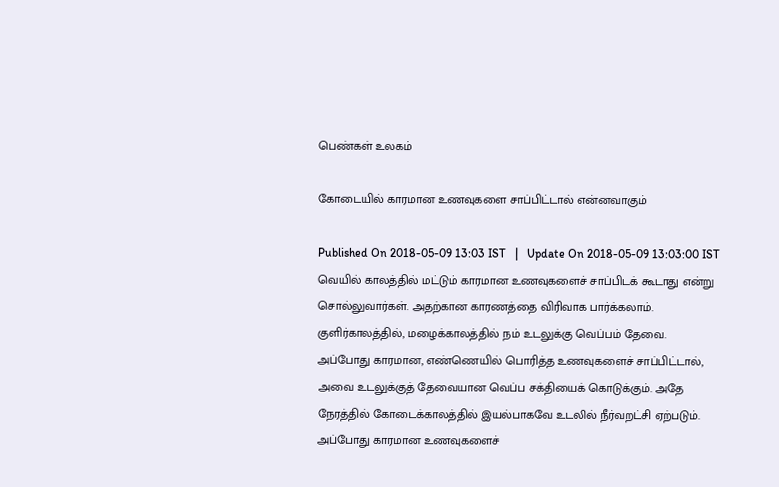பெண்கள் உலகம்

கோடையில் காரமான உணவுகளை சாப்பிட்டால் என்னவாகும்

Published On 2018-05-09 13:03 IST   |   Update On 2018-05-09 13:03:00 IST
வெயில் காலத்தில் மட்டும் காரமான உணவுகளைச் சாப்பிடக் கூடாது என்று சொல்லுவார்கள். அதற்கான காரணத்தை விரிவாக பார்க்கலாம்.
குளிர்காலத்தில், மழைக்காலத்தில் நம் உடலுக்கு வெப்பம் தேவை. அப்போது காரமான, எண்ணெயில் பொரித்த உணவுகளைச் சாப்பிட்டால், அவை உடலுக்குத் தேவையான வெப்ப சக்தியைக் கொடுக்கும். அதே நேரத்தில் கோடைக்காலத்தில் இயல்பாகவே உடலில் நீர்வறட்சி ஏற்படும். அப்போது காரமான உணவுகளைச்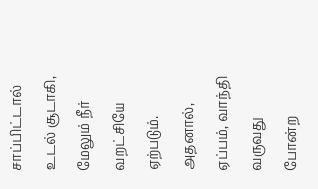சாப்பிட்டால் உடல் சூடாகி, மேலும் நீர் வறட்சியே ஏற்படும். அதனால், ஏப்பம், வாந்தி வருவது போன்ற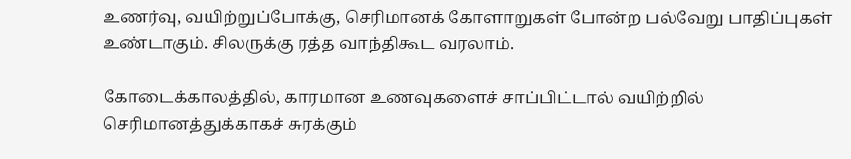உணர்வு, வயிற்றுப்போக்கு, செரிமானக் கோளாறுகள் போன்ற பல்வேறு பாதிப்புகள் உண்டாகும். சிலருக்கு ரத்த வாந்திகூட வரலாம்.

கோடைக்காலத்தில், காரமான உணவுகளைச் சாப்பிட்டால் வயிற்றில் செரிமானத்துக்காகச் சுரக்கும்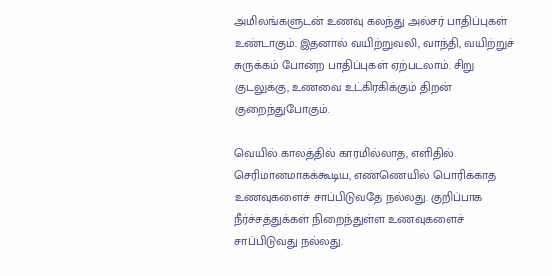அமிலங்களுடன் உணவு கலந்து அல்சர் பாதிப்புகள் உண்டாகும். இதனால் வயிற்றுவலி, வாந்தி, வயிற்றுச் சுருக்கம் போன்ற பாதிப்புகள் ஏற்படலாம். சிறு குடலுக்கு, உணவை உட்கிரகிக்கும் திறன் குறைந்துபோகும்.

வெயில் காலத்தில் காரமில்லாத, எளிதில் செரிமானமாகக்கூடிய, எண்ணெயில் பொரிக்காத உணவுகளைச் சாப்பிடுவதே நல்லது. குறிப்பாக நீர்ச்சத்துக்கள் நிறைந்துள்ள உணவுகளைச் சாப்பிடுவது நல்லது.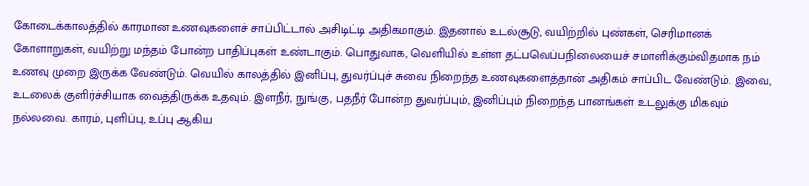கோடைக்காலத்தில் காரமான உணவுகளைச் சாப்பிட்டால் அசிடிட்டி அதிகமாகும். இதனால் உடல்சூடு, வயிற்றில் புண்கள், செரிமானக் கோளாறுகள், வயிற்று மந்தம் போன்ற பாதிப்புகள் உண்டாகும். பொதுவாக, வெளியில் உள்ள தட்பவெப்பநிலையைச் சமாளிக்கும்விதமாக நம் உணவு முறை இருக்க வேண்டும். வெயில் காலத்தில் இனிப்பு, துவர்ப்புச் சுவை நிறைந்த உணவுகளைத்தான் அதிகம் சாப்பிட வேண்டும். இவை, உடலைக் குளிர்ச்சியாக வைத்திருக்க உதவும். இளநீர், நுங்கு, பதநீர் போன்ற துவர்ப்பும், இனிப்பும் நிறைந்த பானங்கள் உடலுக்கு மிகவும் நல்லவை. காரம், புளிப்பு, உப்பு ஆகிய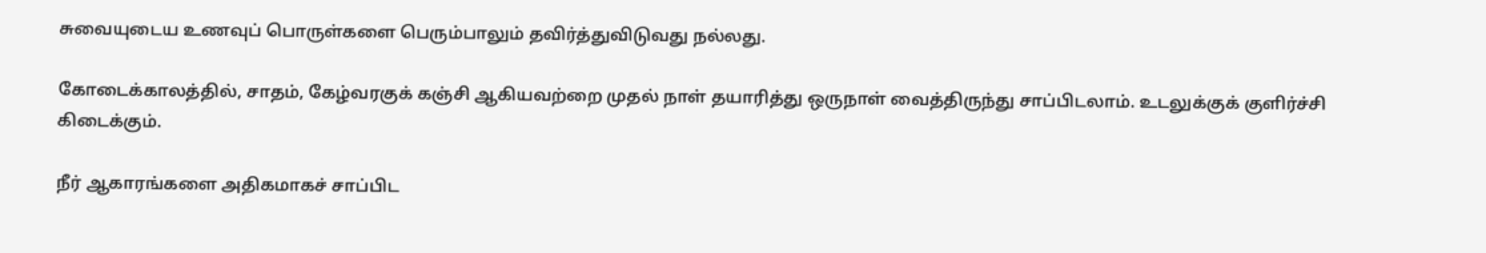சுவையுடைய உணவுப் பொருள்களை பெரும்பாலும் தவிர்த்துவிடுவது நல்லது.

கோடைக்காலத்தில், சாதம், கேழ்வரகுக் கஞ்சி ஆகியவற்றை முதல் நாள் தயாரித்து ஒருநாள் வைத்திருந்து சாப்பிடலாம். உடலுக்குக் குளிர்ச்சி கிடைக்கும்.

நீர் ஆகாரங்களை அதிகமாகச் சாப்பிட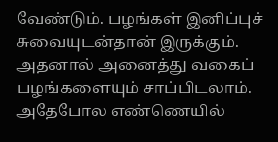வேண்டும். பழங்கள் இனிப்புச் சுவையுடன்தான் இருக்கும். அதனால் அனைத்து வகைப் பழங்களையும் சாப்பிடலாம். அதேபோல எண்ணெயில்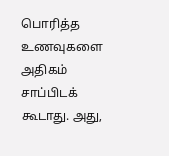பொரித்த உணவுகளை அதிகம் சாப்பிடக் கூடாது. அது,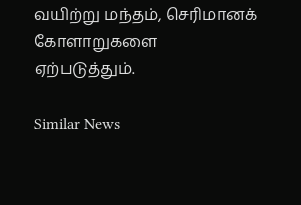வயிற்று மந்தம், செரிமானக் கோளாறுகளை ஏற்படுத்தும்.

Similar News